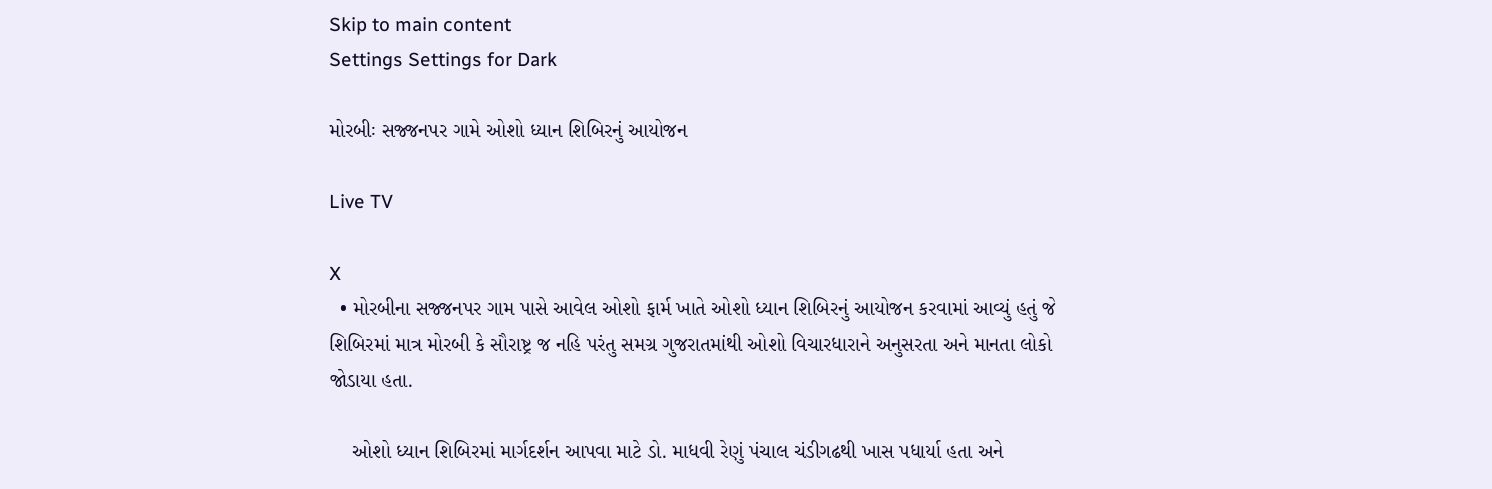Skip to main content
Settings Settings for Dark

મોરબીઃ સજ્જનપર ગામે ઓશો ધ્યાન શિબિરનું આયોજન

Live TV

X
  • મોરબીના સજ્જનપર ગામ પાસે આવેલ ઓશો ફાર્મ ખાતે ઓશો ધ્યાન શિબિરનું આયોજન કરવામાં આવ્યું હતું જે શિબિરમાં માત્ર મોરબી કે સૌરાષ્ટ્ર જ નહિ પરંતુ સમગ્ર ગુજરાતમાંથી ઓશો વિચારધારાને અનુસરતા અને માનતા લોકો જોડાયા હતા.

    ઓશો ધ્યાન શિબિરમાં માર્ગદર્શન આપવા માટે ડો. માધવી રેણું પંચાલ ચંડીગઢથી ખાસ પધાર્યા હતા અને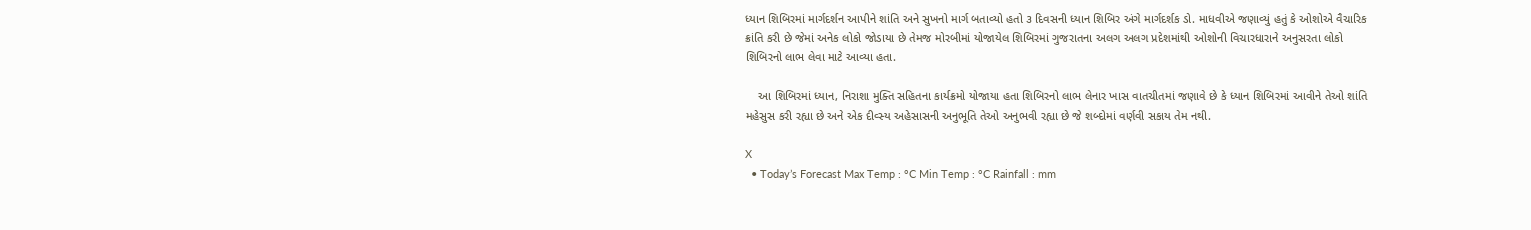ધ્યાન શિબિરમાં માર્ગદર્શન આપીને શાંતિ અને સુખનો માર્ગ બતાવ્યો હતો ૩ દિવસની ધ્યાન શિબિર અંગે માર્ગદર્શક ડો. માધવીએ જણાવ્યું હતું કે ઓશોએ વૈચારિક ક્રાંતિ કરી છે જેમાં અનેક લોકો જોડાયા છે તેમજ મોરબીમાં યોજાયેલ શિબિરમાં ગુજરાતના અલગ અલગ પ્રદેશમાંથી ઓશોની વિચારધારાને અનુસરતા લોકો શિબિરનો લાભ લેવા માટે આવ્યા હતા.

    આ શિબિરમાં ધ્યાન, નિરાશા મુક્તિ સહિતના કાર્યક્રમો યોજાયા હતા શિબિરનો લાભ લેનાર ખાસ વાતચીતમાં જણાવે છે કે ધ્યાન શિબિરમાં આવીને તેઓ શાંતિ મહેસુસ કરી રહ્યા છે અને એક દીવ્સ્ય અહેસાસની અનુભૂતિ તેઓ અનુભવી રહ્યા છે જે શબ્દોમાં વર્ણવી સકાય તેમ નથી.

X
  • Today’s Forecast Max Temp : °C Min Temp : °C Rainfall : mm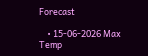Forecast

    • 15-06-2026 Max Temp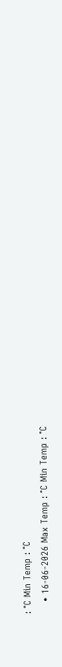: °C Min Temp : °C
    • 16-06-2026 Max Temp : °C Min Temp : °C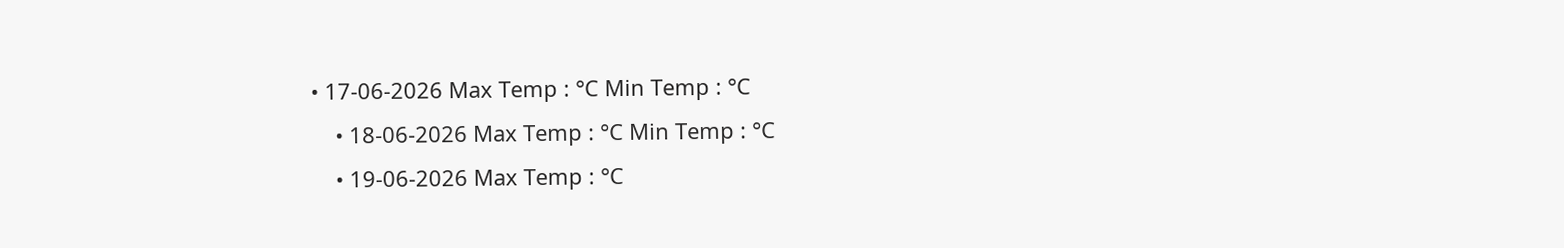• 17-06-2026 Max Temp : °C Min Temp : °C
    • 18-06-2026 Max Temp : °C Min Temp : °C
    • 19-06-2026 Max Temp : °C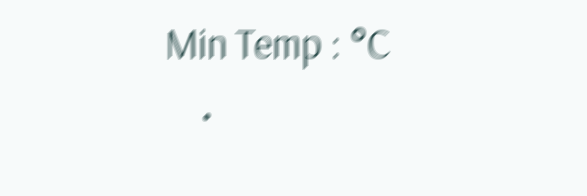Min Temp : °C
    •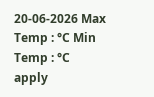20-06-2026 Max Temp : °C Min Temp : °C
apply